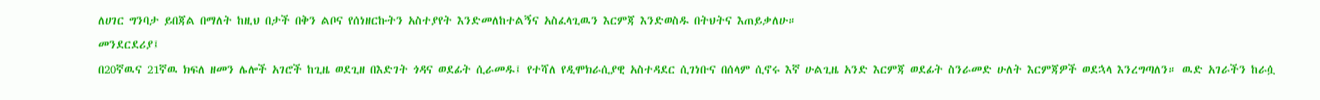ለሀገር ግንባታ ይበጃል በማለት ከዚህ በታች በቅን ልቦና የሰነዘርኩትን አስተያየት እንድመለከተልኝና አስፈላጊዉን እርምጃ እንድወስዱ በትህትና እጠይቃለሁ።
መንደርደሪያ፤
በ20ኛዉና 21ኛዉ ክፍለ ዘመን ሌሎች አገሮች ከጊዜ ወደጊዘ በእድገት ጎዳና ወደፊት ሲራመዱ፤ የተሻለ የዲሞክራሲያዊ አስተዳደር ሲገነቡና በሰላም ሲኖሩ እኛ ሁልጊዜ አንድ እርምጃ ወደፊት ስንራመድ ሁለት እርምጃዎች ወደኋላ እንረግጣለን። ዉድ አገራችን ከራሷ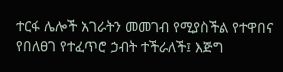ተርፋ ሌሎች አገራትን መመገብ የሚያስችል የተዋበና የበለፀገ የተፈጥሮ ኃብት ተችራለች፤ እጅግ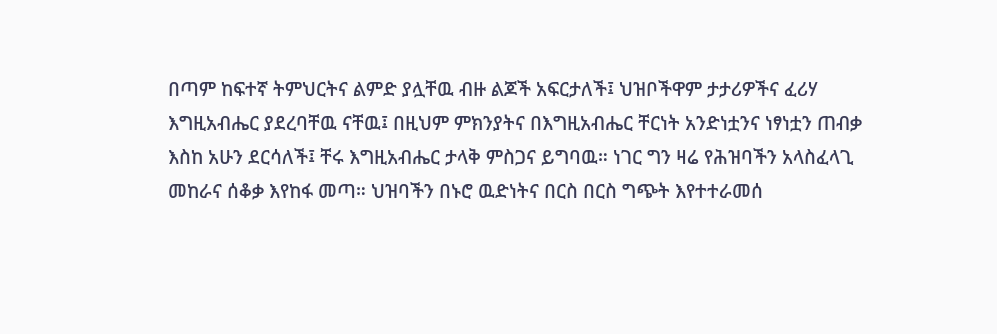በጣም ከፍተኛ ትምህርትና ልምድ ያሏቸዉ ብዙ ልጆች አፍርታለች፤ ህዝቦችዋም ታታሪዎችና ፈሪሃ እግዚአብሔር ያደረባቸዉ ናቸዉ፤ በዚህም ምክንያትና በእግዚአብሔር ቸርነት አንድነቷንና ነፃነቷን ጠብቃ እስከ አሁን ደርሳለች፤ ቸሩ እግዚአብሔር ታላቅ ምስጋና ይግባዉ። ነገር ግን ዛሬ የሕዝባችን አላስፈላጊ መከራና ሰቆቃ እየከፋ መጣ። ህዝባችን በኑሮ ዉድነትና በርስ በርስ ግጭት እየተተራመሰ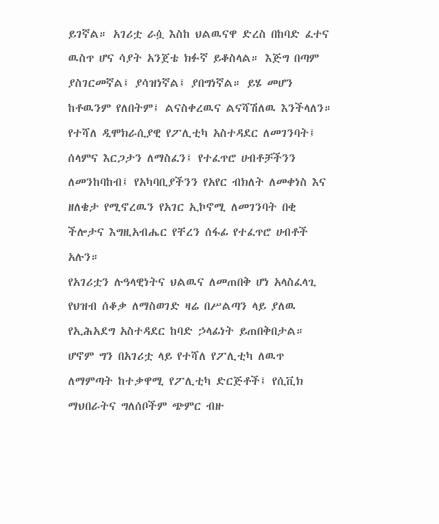ይገኛል። አገሪቷ ራሷ እስከ ህልዉናዋ ድረስ በከባድ ፈተና ዉስጥ ሆና ሳያት አንጀቴ ክፉኛ ይቆስላል። እጅግ በጣም ያስገርመኛል፤ ያሳዝነኛል፤ ያበግነኛል። ይሄ መሆን ከቶዉንም የለበትም፤ ልናስቀረዉና ልናሻሽለዉ እንችላለን። የተሻለ ዲሞክራሲያዊ የፖሊቲካ አስተዳደር ለመገንባት፤ ሰላምና እርጋታን ለማስፈን፤ የተፈጥሮ ሀብቶቻችንን ለመንከባከብ፤ የአካባቢያችንን የአየር ብክለት ለመቀነስ እና ዘለቄታ የሚኖረዉን የአገር ኢኮኖሚ ለመገንባት በቂ ችሎታና እግዚአብሔር የቸረን ሰፋፊ የተፈጥሮ ሀብቶች አሉን።
የአገሪቷን ሉዓላዊነትና ህልዉና ለመጠበቅ ሆነ አላስፈላጊ የህዝብ ሰቆቃ ለማስወገድ ዛሬ በሥልጣን ላይ ያለዉ የኢሕአደግ አስተዳደር ከባድ ኃላፊነት ይጠበቅበታል። ሆኖም ግን በአገሪቷ ላይ የተሻለ የፖሊቲካ ለዉጥ ለማምጣት ከተቃዋሚ የፖሊቲካ ድርጅቶች፤ የሲቪክ ማህበራትና ግለሰቦችም ጭምር ብዙ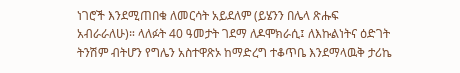ነገሮች እንደሚጠበቁ ለመርሳት አይደለም (ይሄንን በሌላ ጽሑፍ አብራራለሁ)። ላለፉት 40 ዓመታት ገደማ ለዶሞክራሲ፤ ለእኩልነትና ዕድገት ትንሽም ብትሆን የግሌን አስተዋጽኦ ከማድረግ ተቆጥቤ እንደማላዉቅ ታሪኬ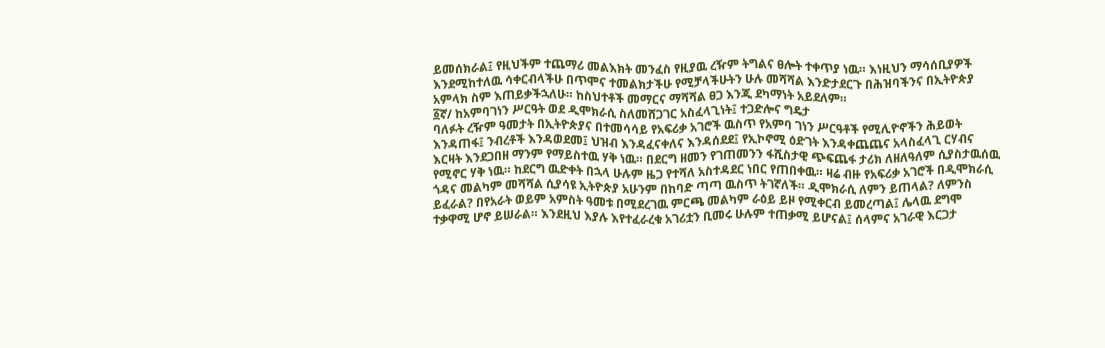ይመሰክራል፤ የዚህችም ተጨማሪ መልእክት መንፈስ የዚያዉ ረዥም ትግልና ፀሎት ተቀጥያ ነዉ። እነዚህን ማሳሰቢያዎች እንደሚከተለዉ ሳቀርብላችሁ በጥሞና ተመልክታችሁ የሚቻላችሁትን ሁሉ መሻሻል እንድታደርጉ በሕዝባችንና በኢትዮጵያ አምላክ ስም እጠይቃችኋለሁ። ከስህተቶች መማርና ማሻሻል ፀጋ እንጂ ደካማነት አይደለም።
፩ኛ/ ከአምባገነን ሥርዓት ወደ ዲሞክራሲ ስለመሸጋገር አስፈላጊነት፤ ተጋድሎና ግዴታ
ባለፉት ረዥም ዓመታት በኢትዮጵያና በተመሳሳይ የአፍሪቃ አገሮች ዉስጥ የአምባ ገነን ሥርዓቶች የሚሊዮኖችን ሕይወት እንዳጠፋ፤ ንብረቶች እንዳወደመ፤ ህዝብ እንዳፈናቀለና እንዳሰደደ፤ የኢኮኖሚ ዕድገት እንዳቀጨጨና አላስፈላጊ ርሃብና እርዛት እንደጋበዘ ማንም የማይስተዉ ሃቅ ነዉ። በደርግ ዘመን የገጠመንን ፋሺስታዊ ጭፍጨፋ ታሪክ ለዘለዓለም ሲያስታዉሰዉ የሚኖር ሃቅ ነዉ። ከደርግ ዉድቀት በኋላ ሁሉም ዜጋ የተሻለ አስተዳደር ነበር የጠበቀዉ። ዛሬ ብዙ የአፍሪቃ አገሮች በዲሞክራሲ ጎዳና መልካም መሻሻል ሲያሳዩ ኢትዮጵያ አሁንም በከባድ ጣጣ ዉስጥ ትገኛለች። ዲሞክራሲ ለምን ይጠላል? ለምንስ ይፈራል? በየአራት ወይም አምስት ዓመቱ በሚደረገዉ ምርጫ መልካም ራዕይ ይዞ የሚቀርብ ይመረጣል፤ ሌላዉ ደግሞ ተቃዋሚ ሆኖ ይሠራል። እንደዚህ እያሉ እየተፈራረቁ አገሪቷን ቢመሩ ሁሉም ተጠቃሚ ይሆናል፤ ሰላምና አገራዊ እርጋታ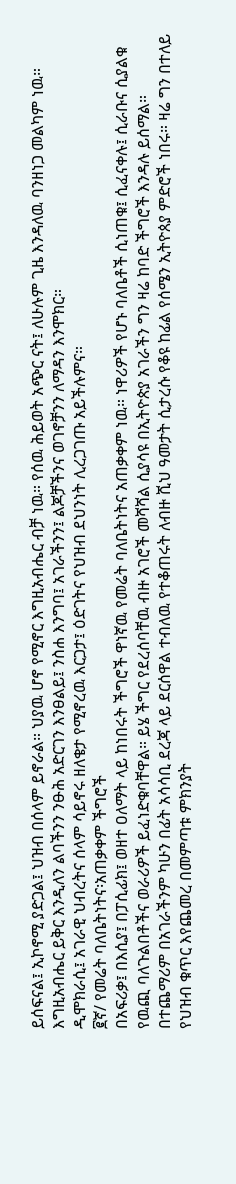ይሰፍናል፤ ኢኮኖሚ ያድጋል፤ ህዝብ በሰላም ይኖራል። ህያዉ ሆኖ የሚኖር እግዚአብሔር ብቻ ነዉ። የሰዉ ሕይወት አጭር ናት፤ ለሁሉም ጊዜ እንዳለዉ ባንዘነጋ መልካም ነዉ። እግዚአብሔር ይቅር እንዲለን ልባችንን ንፁሕ አድርገን እንፀልይ፤ ንስሐ እንግባ፤ አገራችንን፤ ልጆቻችንና ወገኖቻንን ለማዳን እንሞክር።
ዲሞክራሲ፤ አገራዊ ህብረትና ሰላም ሳይኖሩ ዘለቄታ የሚኖረዉ እርጋታ፤ ዕድገትና የህዝብ ደህንነት ሊረጋገጡ አይችሉምና።
፪ኛ/ የመሬት ባለቤትነትና፡አጠቃቀም ችግሮች
በአፍሪቃ፤ በእሲያ፤ በፓሲፊክ፤ ወዘተ ዐለማት ላይ ከነበሩት ችግሮች ዋነኛዉ የመሬት ባለቤትነትና አጠቃቀም ነዉ። ነዋሪዎች የሆኑ ባለቤቶች ሲነጠቁ፤ ሲፈናቀሉ፤ ሲራቡና ሲያልቁ የዉጪ ባለጉልበቶችና ወራሪዎች ይፈነድቁባቸዋል። ይሄ ችግር የደረሰባቸዉ ብዙ አገሮች መሻሻል ሲያሳዩ በኢትዮጵያ አገራችን ግን ዛሬ ከባድ ችግሮች እንዳሉ ይሰማል። በተጨማሪም በአገራችንም ካሁን በፊት አሳሳቢ ደረጃ ላይ ደርሰዋል ተብለዉ የተቆጠሩት ለብዙ ሺህ ዓመታት ሲታረሱ የቆዩ ከፊል የሰሜን ኢትዮጰያ ምድሮች ነበሩ። ዛሬ ግን በተለይ የህዝብ ቁጥር እየጨመረ በመምጣቱ ምክንያት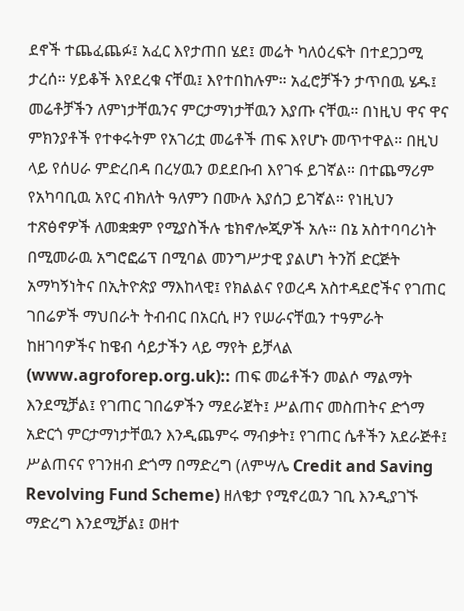ደኖች ተጨፈጨፉ፤ አፈር እየታጠበ ሄደ፤ መሬት ካለዕረፍት በተደጋጋሚ ታረሰ። ሃይቆች እየደረቁ ናቸዉ፤ እየተበከሉም። አፈሮቻችን ታጥበዉ ሄዱ፤ መሬቶቻችን ለምነታቸዉንና ምርታማነታቸዉን እያጡ ናቸዉ። በነዚህ ዋና ዋና ምክንያቶች የተቀሩትም የአገሪቷ መሬቶች ጠፍ እየሆኑ መጥተዋል። በዚህ ላይ የሰሀራ ምድረበዳ በረሃዉን ወደደቡብ እየገፋ ይገኛል። በተጨማሪም የአካባቢዉ አየር ብክለት ዓለምን በሙሉ እያሰጋ ይገኛል። የነዚህን ተጽፅኖዎች ለመቋቋም የሚያስችሉ ቴክኖሎጂዎች አሉ። በኔ አስተባባሪነት በሚመራዉ አግሮፎሬፕ በሚባል መንግሥታዊ ያልሆነ ትንሽ ድርጅት አማካኝነትና በኢትዮጵያ ማእከላዊ፤ የክልልና የወረዳ አስተዳደሮችና የገጠር ገበሬዎች ማህበራት ትብብር በአርሲ ዞን የሠራናቸዉን ተዓምራት ከዘገባዎችና ከዌብ ሳይታችን ላይ ማየት ይቻላል (www.agroforep.org.uk):: ጠፍ መሬቶችን መልሶ ማልማት እንደሚቻል፤ የገጠር ገበሬዎችን ማደራጀት፤ ሥልጠና መስጠትና ድጎማ አድርጎ ምርታማነታቸዉን እንዲጨምሩ ማብቃት፤ የገጠር ሴቶችን አደራጅቶ፤ ሥልጠናና የገንዘብ ድጎማ በማድረግ (ለምሣሌ Credit and Saving Revolving Fund Scheme) ዘለቄታ የሚኖረዉን ገቢ እንዲያገኙ ማድረግ እንደሚቻል፤ ወዘተ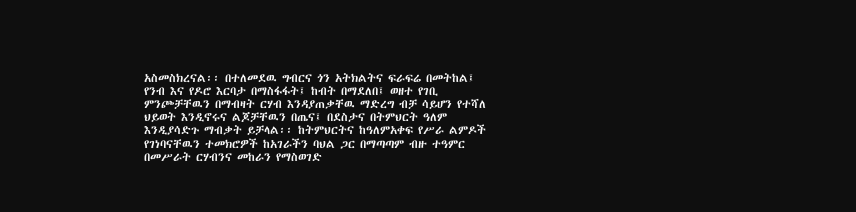አስመስክረናል፡፡ በተለመደዉ ግብርና ጎን አትክልትና ፍራፍሬ በመትከል፤ የንብ እና የዶሮ እርባታ በማስፋፋት፤ ከብት በማደለበ፤ ወዘተ የገቢ ምንጮቻቸዉን በማብዛት ርሃብ እንዳያጠቃቸዉ ማድረግ ብቻ ሳይሆን የተሻለ ህይወት እንዲኖሩና ልጆቻቸዉን በጤና፤ በደስታና በትምህርት ዓለም እንዲያሳድጉ ማብቃት ይቻላል፡፡ ከትምህርትና ከዓለምአቀፍ የሥራ ልምዶች የገነባናቸዉን ተመክሮዎች ከአገራችን ባህል ጋር በማጣጣም ብዙ ተዓምር በመሥራት ርሃብንና መከራን የማስወገድ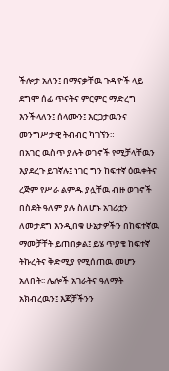ችሎታ አለን፤ በማናቃቸዉ ጉዳዮች ላይ ደግሞ ሰፊ ጥናትና ምርምር ማድረግ እንችላለን፤ ሰላሙን፤ እርጋታዉንና መንግሥታዊ ትብብር ካገኘን።
በአገር ዉስጥ ያሉት ወገኖች የሚቻላቸዉን እያደረጉ ይገኛሉ፤ ነገር ግን ከፍተኛ ዕዉቀትና ረጅም የሥራ ልምዱ ያሏቸዉ ብዙ ወገኖች በስደት ዓለም ያሉ ስለሆኑ አገሪቷን ለመታደግ እንዲበቁ ሁኔታዎችን በከፍተኛዉ ማመቻቸት ይጠበቃል፤ ይሄ ጥያቄ ከፍተኛ ትኩረትና ቅድሚያ የሚሰጠዉ መሆን አለበት፡፡ ሌሎች አገራትና ዓለማት አክብረዉን፤ እጆቻችንን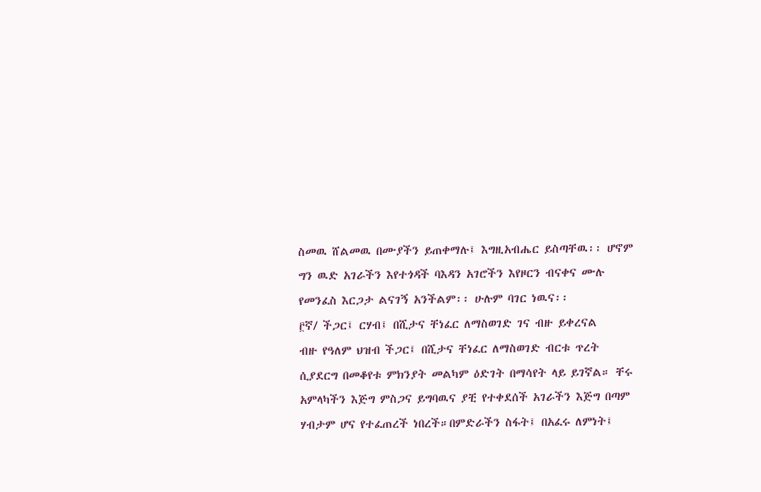ስመዉ ሸልመዉ በሙያችን ይጠቀማሉ፤ እግዚአብሔር ይስጣቸዉ፡፡ ሆኖም ግን ዉድ አገራችን እየተጎዳች ባእዳን አገሮችን እየዞርን ብናቀና ሙሉ የመንፈስ እርጋታ ልናገኝ አንችልም፡፡ ሁሉም ባገር ነዉና፡፡
፫ኛ/ ችጋር፤ ርሃብ፤ በሺታና ቸነፈር ለማስወገድ ገና ብዙ ይቀረናል
ብዙ የዓለም ህዝብ ችጋር፤ በሺታና ቸነፈር ለማስወገድ ብርቱ ጥረት ሲያደርግ በመቆየቱ ምክንያት መልካም ዕድገት በማሳየት ላይ ይገኛል። ቸሩ አምላካችን እጅግ ምስጋና ይግባዉና ያቺ የተቀደሰች አገራችን እጅግ በጣም ሃብታም ሆና የተፈጠረች ነበረች።በምድራችን ስፋት፤ በአፈሩ ለምነት፤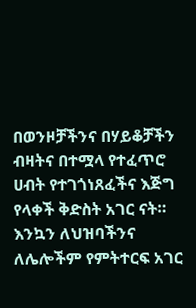በወንዞቻችንና በሃይቆቻችን ብዛትና በተሟላ የተፈጥሮ ሀብት የተገጎነጸፈችና እጅግ የላቀች ቅድስት አገር ናት። እንኳን ለህዝባችንና ለሌሎችም የምትተርፍ አገር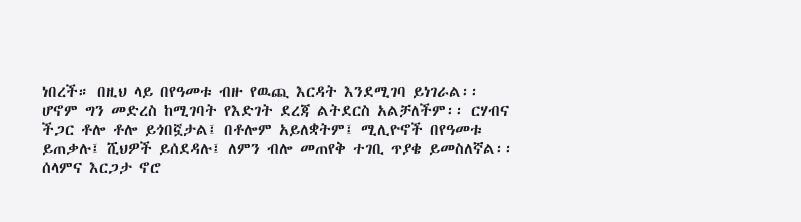ነበረች። በዚህ ላይ በየዓመቱ ብዙ የዉጪ እርዳት እንደሚገባ ይነገራል፡፡
ሆኖም ግን መድረስ ከሚገባት የእድገት ደረጃ ልትደርስ አልቻለችም፡፡ ርሃብና ችጋር ቶሎ ቶሎ ይጎበኟታል፤ በቶሎም አይለቋትም፤ ሚሊዮኖች በየዓመቱ ይጠቃሉ፤ ሺህዎች ይሰደዳሉ፤ ለምን ብሎ መጠየቅ ተገቢ ጥያቄ ይመስለኛል፡፡ ሰላምና እርጋታ ኖሮ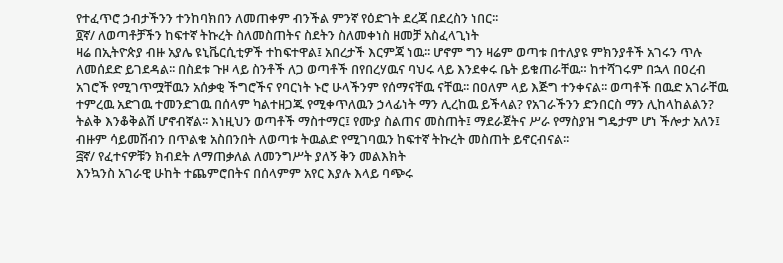የተፈጥሮ ኃብታችንን ተንከባክበን ለመጠቀም ብንችል ምንኛ የዕድገት ደረጃ በደረስን ነበር፡፡
፬ኛ/ ለወጣቶቻችን ከፍተኛ ትኩረት ስለመስጠትና ስደትን ስለመቀነስ ዘመቻ አስፈላጊነት
ዛሬ በኢትዮጵያ ብዙ አያሌ ዩኒቬርሲቲዎች ተከፍተዋል፤ አበረታች እርምጃ ነዉ፡፡ ሆኖም ግን ዛሬም ወጣቱ በተለያዩ ምክንያቶች አገሩን ጥሉ ለመሰደድ ይገደዳል፡፡ በስደቱ ጉዞ ላይ ስንቶች ለጋ ወጣቶች በየበረሃዉና ባህሩ ላይ እንደቀሩ ቤት ይቁጠራቸዉ። ከተሻገሩም በኋላ በዐረብ አገሮች የሚገጥሟቸዉን አሰቃቂ ችግሮችና የባርነት ኑሮ ሁላችንም የሰማናቸዉ ናቸዉ፡፡ በዐለም ላይ እጅግ ተንቀናል፡፡ ወጣቶች በዉድ አገራቸዉ ተምረዉ አድገዉ ተመንድገዉ በሰላም ካልተዘጋጁ የሚቀጥለዉን ኃላፊነት ማን ሊረከዉ ይችላል? የአገራችንን ድንበርስ ማን ሊከላከልልን? ትልቅ እንቆቅልሽ ሆኖብኛል፡፡ እነዚህን ወጣቶች ማስተማር፤ የሙያ ስልጠና መስጠት፤ ማደራጀትና ሥራ የማስያዝ ግዴታም ሆነ ችሎታ አለን፤ ብዙም ሳይመሽብን በጥልቁ አስበንበት ለወጣቱ ትዉልድ የሚገባዉን ከፍተኛ ትኩረት መስጠት ይኖርብናል፡፡
፭ኛ/ የፈተናዎቹን ክብደት ለማጠቃለል ለመንግሥት ያለኝ ቅን መልእክት
እንኳንስ አገራዊ ሁከት ተጨምሮበትና በሰላምም አየር እያሉ እላይ ባጭሩ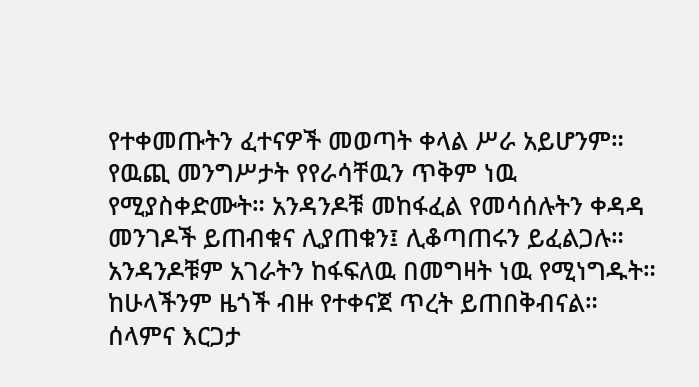የተቀመጡትን ፈተናዎች መወጣት ቀላል ሥራ አይሆንም። የዉጪ መንግሥታት የየራሳቸዉን ጥቅም ነዉ የሚያስቀድሙት። አንዳንዶቹ መከፋፈል የመሳሰሉትን ቀዳዳ መንገዶች ይጠብቁና ሊያጠቁን፤ ሊቆጣጠሩን ይፈልጋሉ። አንዳንዶቹም አገራትን ከፋፍለዉ በመግዛት ነዉ የሚነግዱት። ከሁላችንም ዜጎች ብዙ የተቀናጀ ጥረት ይጠበቅብናል። ሰላምና እርጋታ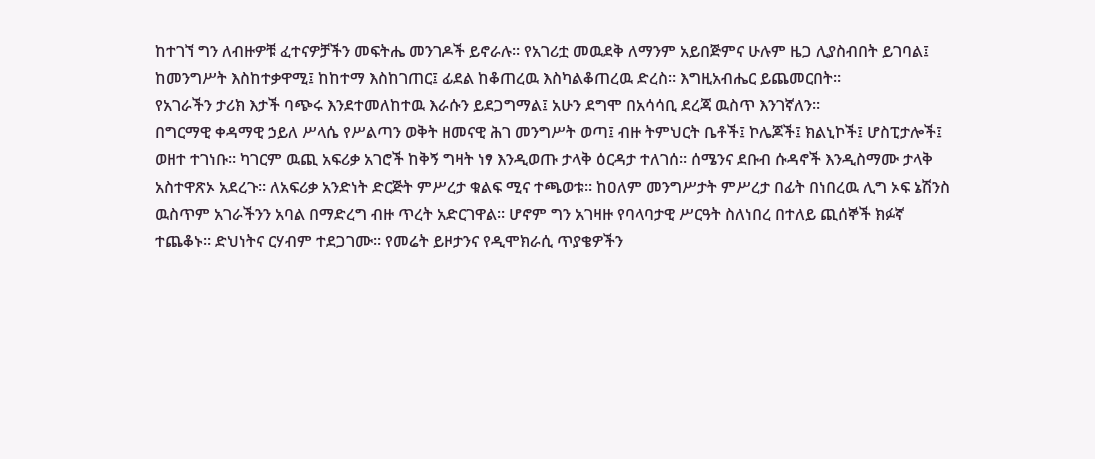ከተገኘ ግን ለብዙዎቹ ፈተናዎቻችን መፍትሔ መንገዶች ይኖራሉ። የአገሪቷ መዉደቅ ለማንም አይበጅምና ሁሉም ዜጋ ሊያስብበት ይገባል፤ ከመንግሥት እስከተቃዋሚ፤ ከከተማ እስከገጠር፤ ፊደል ከቆጠረዉ እስካልቆጠረዉ ድረስ። እግዚአብሔር ይጨመርበት።
የአገራችን ታሪክ እታች ባጭሩ እንደተመለከተዉ እራሱን ይደጋግማል፤ አሁን ደግሞ በአሳሳቢ ደረጃ ዉስጥ እንገኛለን።
በግርማዊ ቀዳማዊ ኃይለ ሥላሴ የሥልጣን ወቅት ዘመናዊ ሕገ መንግሥት ወጣ፤ ብዙ ትምህርት ቤቶች፤ ኮሌጆች፤ ክልኒኮች፤ ሆስፒታሎች፤ ወዘተ ተገነቡ። ካገርም ዉጪ አፍሪቃ አገሮች ከቅኝ ግዛት ነፃ እንዲወጡ ታላቅ ዕርዳታ ተለገሰ። ሰሜንና ደቡብ ሱዳኖች እንዲስማሙ ታላቅ አስተዋጽኦ አደረጉ። ለአፍሪቃ አንድነት ድርጅት ምሥረታ ቁልፍ ሚና ተጫወቱ። ከዐለም መንግሥታት ምሥረታ በፊት በነበረዉ ሊግ ኦፍ ኔሽንስ ዉስጥም አገራችንን አባል በማድረግ ብዙ ጥረት አድርገዋል። ሆኖም ግን አገዛዙ የባላባታዊ ሥርዓት ስለነበረ በተለይ ጪሰኞች ክፉኛ ተጨቆኑ። ድህነትና ርሃብም ተደጋገሙ። የመሬት ይዞታንና የዲሞክራሲ ጥያቄዎችን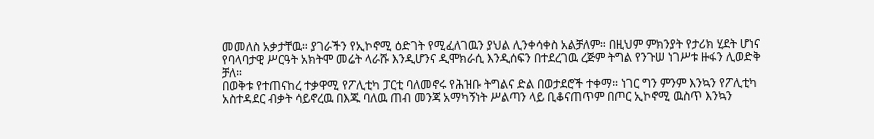መመለስ አቃታቸዉ። ያገራችን የኢኮኖሚ ዕድገት የሚፈለገዉን ያህል ሊንቀሳቀስ አልቻለም። በዚህም ምክንያት የታሪክ ሂደት ሆነና የባላባታዊ ሥርዓት አክትሞ መሬት ላራሹ እንዲሆንና ዲሞክራሲ እንዲሰፍን በተደረገዉ ረጅም ትግል የንጉሠ ነገሥቱ ዙፋን ሊወድቅ ቻለ።
በወቅቱ የተጠናከረ ተቃዋሚ የፖሊቲካ ፓርቲ ባለመኖሩ የሕዝቡ ትግልና ድል በወታደሮች ተቀማ። ነገር ግን ምንም እንኳን የፖሊቲካ አስተዳደር ብቃት ሳይኖረዉ በእጁ ባለዉ ጠብ መንጃ አማካኝነት ሥልጣን ላይ ቢቆናጠጥም በጦር ኢኮኖሚ ዉስጥ እንኳን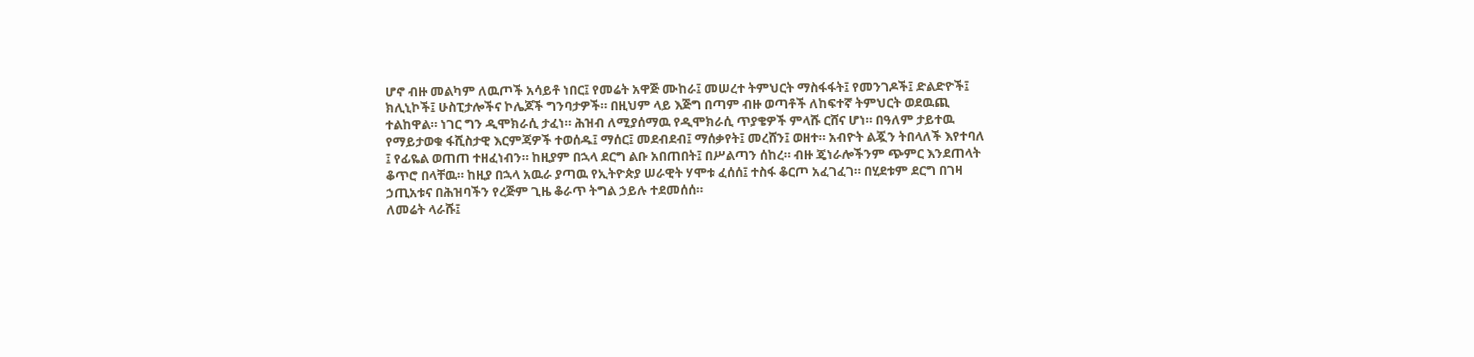ሆኖ ብዙ መልካም ለዉጦች አሳይቶ ነበር፤ የመሬት አዋጅ ሙከራ፤ መሠረተ ትምህርት ማስፋፋት፤ የመንገዶች፤ ድልድዮች፤ ክሊኒኮች፤ ሁስፒታሎችና ኮሌጆች ግንባታዎች። በዚህም ላይ እጅግ በጣም ብዙ ወጣቶች ለከፍተኛ ትምህርት ወደዉጪ ተልከዋል። ነገር ግን ዲሞክራሲ ታፈነ። ሕዝብ ለሚያሰማዉ የዲሞክራሲ ጥያቄዎች ምላሹ ርሸና ሆነ። በዓለም ታይተዉ የማይታወቁ ፋሺስታዊ እርምጃዎች ተወሰዱ፤ ማሰር፤ መደብደብ፤ ማሰቃየት፤ መረሸን፤ ወዘተ። አብዮት ልጇን ትበላለች እየተባለ ፤ የፊዬል ወጠጠ ተዘፈነብን። ከዚያም በኋላ ደርግ ልቡ አበጠበት፤ በሥልጣን ሰከረ። ብዙ ጄነራሎችንም ጭምር እንደጠላት ቆጥሮ በላቸዉ። ከዚያ በኋላ አዉራ ያጣዉ የኢትዮጵያ ሠራዊት ሃሞቱ ፈሰሰ፤ ተስፋ ቆርጦ አፈገፈገ። በሂደቱም ደርግ በገዛ ኃጢአቱና በሕዝባችን የረጅም ጊዜ ቆራጥ ትግል ኃይሉ ተደመሰሰ።
ለመሬት ላራሹ፤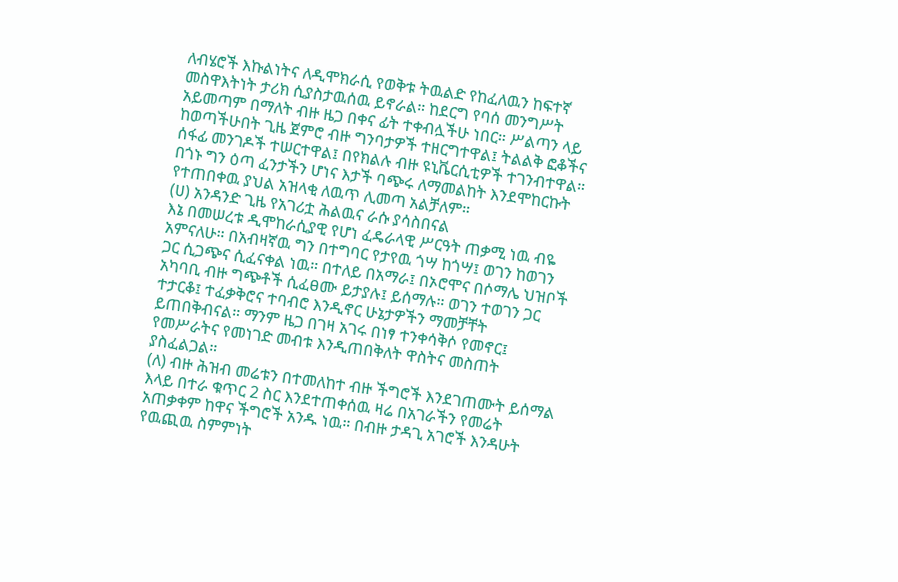ለብሄሮች እኩልነትና ለዲሞክራሲ የወቅቱ ትዉልድ የከፈለዉን ከፍተኛ መስዋእትነት ታሪክ ሲያስታዉሰዉ ይኖራል። ከደርግ የባሰ መንግሥት አይመጣም በማለት ብዙ ዜጋ በቀና ፊት ተቀብሏችሁ ነበር። ሥልጣን ላይ ከወጣችሁበት ጊዜ ጀምሮ ብዙ ግንባታዎች ተዘርግተዋል፤ ትልልቅ ፎቆችና ሰፋፊ መንገዶች ተሠርተዋል፤ በየክልሉ ብዙ ዩኒቬርሲቲዎች ተገንብተዋል። በጎኑ ግን ዕጣ ፈንታችን ሆነና እታች ባጭሩ ለማመልከት እንደሞከርኩት የተጠበቀዉ ያህል አዝላቂ ለዉጥ ሊመጣ አልቻለም።
(ሀ) አንዳንድ ጊዜ የአገሪቷ ሕልዉና ራሱ ያሳስበናል
እኔ በመሠረቱ ዲሞከራሲያዊ የሆነ ፈዴራላዊ ሥርዓት ጠቃሚ ነዉ ብዬ አምናለሁ። በአብዛኛዉ ግን በተግባር የታየዉ ጎሣ ከጎሣ፤ ወገን ከወገን ጋር ሲጋጭና ሲፈናቀል ነዉ። በተለይ በአማራ፤ በኦሮሞና በሶማሌ ህዝቦች አካባቢ ብዙ ግጭቶች ሲፈፀሙ ይታያሉ፤ ይሰማሉ። ወገን ተወገን ጋር ተታርቆ፤ ተፈቃቅሮና ተባብሮ እንዲኖር ሁኔታዎችን ማመቻቸት ይጠበቅብናል። ማንም ዜጋ በገዛ አገሩ በነፃ ተንቀሳቅሶ የመኖር፤ የመሥራትና የመነገድ መብቱ እንዲጠበቅለት ዋስትና መስጠት ያስፈልጋል።
(ለ) ብዙ ሕዝብ መሬቱን በተመለከተ ብዙ ችግሮች እንደገጠሙት ይሰማል
እላይ በተራ ቁጥር 2 ስር እንደተጠቀሰዉ ዛሬ በአገራችን የመሬት አጠቃቀም ከዋና ችግሮች አንዱ ነዉ። በብዙ ታዳጊ አገሮች እንዳሁት የዉጪዉ ስምምነት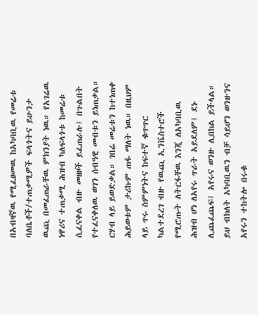በአብዛኛዉ የሚፈፀመዉ ከአካባቢዉ የመሬቱ ባለቤቶች/ተጠቃሚዎች ፍላጎትና ይሁንታ ዉጪ በመፈጠራቸዉ ምክንያት ነዉ። የአገሬዉ ነዋሪና ተጠቃሚ ሕዝብ ካለፍላጎቱ ከመሬቱ ሲፈናቀል ብዙ መዘዞች ይፈጠራሉ፤ በጉልበት የተፈናቀለዉ ወገን ሰብዓዊ መብቱን ይነጠቃል። ርሃብ ላይ ይወድቃል። ገበሬ መሬቱን ከተነጠቀ ሕይወቱም ታሪኩም ጠፋ ማለት ነዉ። በዚህም ላይ ጥሩ ስምምነትና ከፍተኛ ቁጥጥር ካልተደረገ ብዙ የዉጪ ኢንቬስተሮች የሚሮጡት ለትርፋቸዉ እንጂ ለአካባቢዉ ሕዝብ ሆነ ለአየሩ ጥራት አይደለም፤ ደኑ ሊጨፈጨፍ፤ አየሩና ወንዙ ሊበከል ይችላል። ይህ ብክለት አካባቢዉን ብቻ ሳይሆን ወንዙንና አየሩን ተከትሎ በሩቁ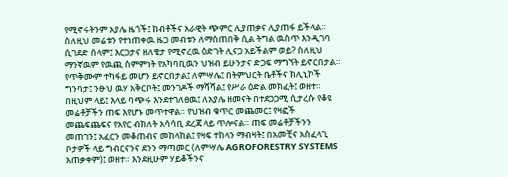የሚኖሩትንም አያሌ ዜጎች፤ ከብቶችና አራዊት ጭምር ሊያጠቃና ሊያጠፋ ይችላል። ስለዚህ መሬቱን የተነጠቀዉ ዜጋ መብቱን ለማስጠበቅ ሲል ትግል ዉስጥ እንዲገባ ሲገደድ ሰላም፤ እርጋታና ዘለቄታ የሚኖረዉ ዕድገት ሊናጋ አይችልም ወይ? ስለዚህ ማንኛዉም የዉጪ ስምምነት የአካባቢዉን ህዝብ ይሁንታና ድጋፍ ማግኘት ይኖርበታል። የጥቅሙም ተካፋይ መሆን ይኖርበታል፤ ለምሣሌ፤ በትምህርት ቤቶችና ክሊኒኮች ግንባታ፤ ንፁህ ዉሃ አቅርቦት፤ መንገዶች ማሻሻል፤ የሥራ ዕድል መክፈት፤ ወዘተ።
በዚህም ላይ፤ እላይ ባጭሩ እንደተገለፀዉ፤ ለአያሌ ዘመናት በተደጋጋሚ ሲታረሱ የቆዩ መሬቶቻችን ጠፍ እየሆኑ መጥተዋል። የህዝብ ቁጥር መጨመር፤ የዛፎች መጨፍጨፍና የአየር ብክለት አሳሳቢ ደረጃ ላይ ጥሎናል። ጠፍ መሬቶቻችንን መጠገን፤ አፈርን መቆጠብና መከላከል፤ የዛፍ ተከላን ማብዛት፤ በአመቺና አስፈላጊ ቦታዎች ላይ ግብርናንና ደንን ማጣመር (ለምሣሌ AGROFORESTRY SYSTEMS አጠቃቀም)፤ ወዘተ። እንደዚሁም ሃይቆችንና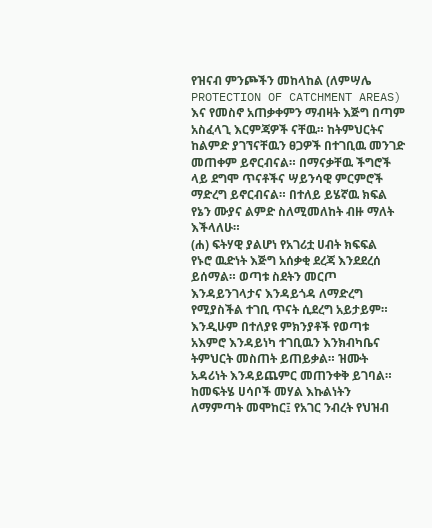የዝናብ ምንጮችን መከላከል (ለምሣሌ PROTECTION OF CATCHMENT AREAS) እና የመስኖ አጠቃቀምን ማብዛት እጅግ በጣም አስፈላጊ እርምጃዎች ናቸዉ። ከትምህርትና ከልምድ ያገኘናቸዉን ፀጋዎች በተገቢዉ መንገድ መጠቀም ይኖርብናል። በማናቃቸዉ ችግሮች ላይ ደግሞ ጥናቶችና ሣይንሳዊ ምርምሮች ማድረግ ይኖርብናል። በተለይ ይሄኛዉ ክፍል የኔን ሙያና ልምድ ስለሚመለከት ብዙ ማለት እችላለሁ።
(ሐ) ፍትሃዊ ያልሆነ የአገሪቷ ሀብት ክፍፍል
የኑሮ ዉድነት እጅግ አሰቃቂ ደረጃ እንደደረሰ ይሰማል። ወጣቱ ስደትን መርጦ እንዳይንገላታና እንዳይጎዳ ለማድረግ የሚያስችል ተገቢ ጥናት ሲደረግ አይታይም። እንዲሁም በተለያዩ ምክንያቶች የወጣቱ አእምሮ እንዳይነካ ተገቢዉን እንክብካቤና ትምህርት መስጠት ይጠይቃል። ዝሙት አዳሪነት እንዳይጨምር መጠንቀቅ ይገባል። ከመፍትሄ ሀሳቦች መሃል እኩልነትን ለማምጣት መሞከር፤ የአገር ንብረት የህዝብ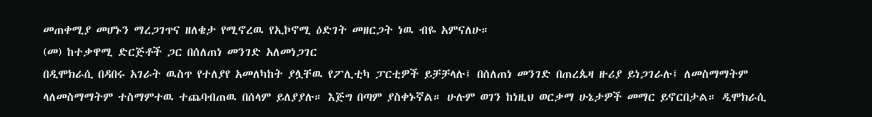መጠቀሚያ መሆኑን ማረጋገጥና ዘለቄታ የሚኖረዉ የኢኮኖሚ ዕድገት መዘርጋት ነዉ ብዬ አምናለሁ።
(መ) ከተቃዋሚ ድርጅቶች ጋር በሰለጠነ መንገድ አለመነጋገር
በዲሞክራሲ በዳበሩ አገራት ዉስጥ የተለያየ አመለካከት ያሏቸዉ የፖሊቲካ ፓርቲዎች ይቻቻላሉ፤ በሰለጠነ መንገድ በጠረጴዛ ዙሪያ ይነጋገራሉ፤ ለመስማማትም ላለመስማማትም ተስማምተዉ ተጨባብጠዉ በሰላም ይለያያሉ። እጅግ በጣም ያስቀኑኛል። ሁሉም ወገን ከነዚህ ወርቃማ ሁኔታዎች መማር ይኖርበታል። ዲሞክራሲ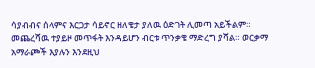ሳያብብና ሰላምና እርጋታ ሳይኖር ዘለቄታ ያለዉ ዕድገት ሊመጣ አይችልም። መጨረሻዉ ተያይዞ መጥፋት እንዳይሆን ብርቱ ጥንቃቄ ማድረግ ያሻል። ወርቃማ አማራጮች እያሉን እንደዚህ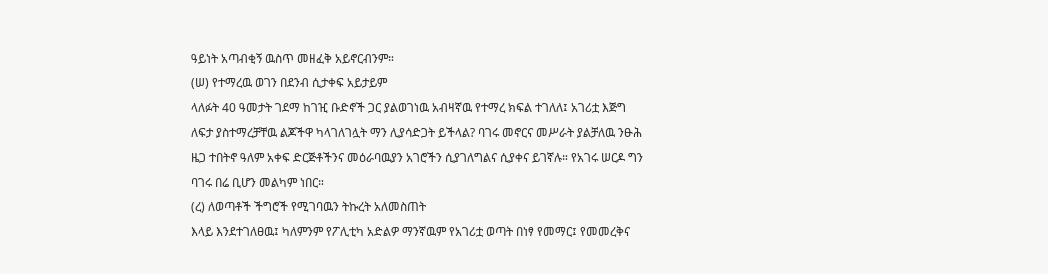ዓይነት አጣብቂኝ ዉስጥ መዘፈቅ አይኖርብንም።
(ሠ) የተማረዉ ወገን በደንብ ሲታቀፍ አይታይም
ላለፉት 40 ዓመታት ገደማ ከገዢ ቡድኖች ጋር ያልወገነዉ አብዛኛዉ የተማረ ክፍል ተገለለ፤ አገሪቷ እጅግ ለፍታ ያስተማረቻቸዉ ልጆችዋ ካላገለገሏት ማን ሊያሳድጋት ይችላል? ባገሩ መኖርና መሥራት ያልቻለዉ ንፁሕ ዜጋ ተበትኖ ዓለም አቀፍ ድርጅቶችንና መዕራባዉያን አገሮችን ሲያገለግልና ሲያቀና ይገኛሉ። የአገሩ ሠርዶ ግን ባገሩ በሬ ቢሆን መልካም ነበር።
(ረ) ለወጣቶች ችግሮች የሚገባዉን ትኩረት አለመስጠት
እላይ እንደተገለፀዉ፤ ካለምንም የፖሊቲካ አድልዎ ማንኛዉም የአገሪቷ ወጣት በነፃ የመማር፤ የመመረቅና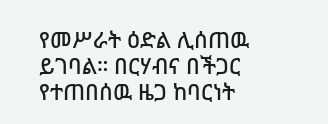የመሥራት ዕድል ሊሰጠዉ ይገባል። በርሃብና በችጋር የተጠበሰዉ ዜጋ ከባርነት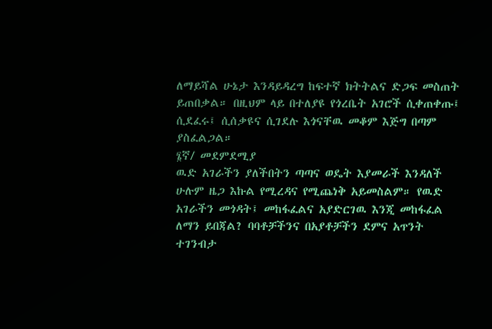ለማይሻል ሁኔታ እንዳይዳረግ ከፍተኛ ክትትልና ድጋፍ መስጠት ይጠበቃል። በዚህም ላይ በተለያዩ የጎረቤት አገሮች ሲቀጠቀጡ፤ ሲደፈሩ፤ ሲሰቃዩና ሲገደሉ እጎናቸዉ መቆም እጅግ በጣም ያስፈልጋል።
፮ኛ/ መደምደሚያ
ዉድ አገራችን ያለችበትን ጣጣና ወዴት እያመራች እንዳለች ሁሉም ዜጋ እኩል የሚረዳና የሚጨነቅ አይመስልም። የዉድ አገራችን መጎዳት፤ መከፋፈልና አያድርገዉ እንጂ መከፋፈል ለማን ይበጃል? ባባቶቻችንና በአያቶቻችን ደምና አጥንት ተገንብታ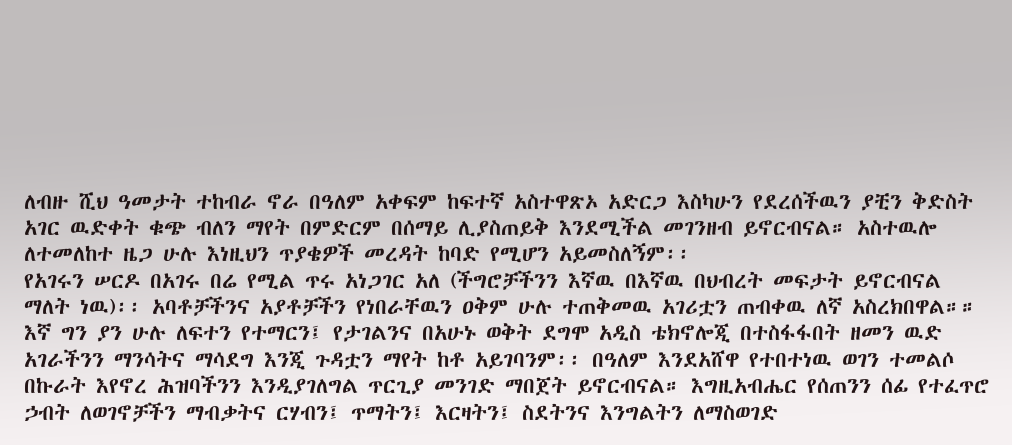ለብዙ ሺህ ዓመታት ተከብራ ኖራ በዓለም አቀፍም ከፍተኛ አስተዋጽኦ አድርጋ እስካሁን የደረሰችዉን ያቺን ቅድስት አገር ዉድቀት ቁጭ ብለን ማየት በምድርም በሰማይ ሊያስጠይቅ እንደሚችል መገንዘብ ይኖርብናል። አስተዉሎ ለተመለከተ ዜጋ ሁሉ እነዚህን ጥያቄዎች መረዳት ከባድ የሚሆን አይመስለኝም፡፡
የአገሩን ሠርዶ በአገሩ በሬ የሚል ጥሩ አነጋገር አለ (ችግሮቻችንን እኛዉ በእኛዉ በህብረት መፍታት ይኖርብናል ማለት ነዉ)፡፡ አባቶቻችንና አያቶቻችን የነበራቸዉን ዐቅም ሁሉ ተጠቅመዉ አገሪቷን ጠብቀዉ ለኛ አስረክበዋል።። እኛ ግን ያን ሁሉ ለፍተን የተማርን፤ የታገልንና በአሁኑ ወቅት ደግሞ አዲስ ቴክኖሎጂ በተስፋፋበት ዘመን ዉድ አገራችንን ማንሳትና ማሳደግ እንጂ ጉዳቷን ማየት ከቶ አይገባንም፡፡ በዓለም እንደአሸዋ የተበተነዉ ወገን ተመልሶ በኩራት እየኖረ ሕዝባችንን እንዲያገለግል ጥርጊያ መንገድ ማበጀት ይኖርብናል። እግዚአብሔር የሰጠንን ሰፊ የተፈጥሮ ኃብት ለወገኖቻችን ማብቃትና ርሃብን፤ ጥማትን፤ እርዛትን፤ ስደትንና እንግልትን ለማስወገድ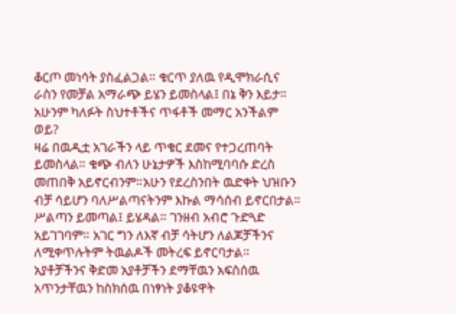ቆርጦ መነሳት ያስፈልጋል። ቁርጥ ያለዉ የዲሞክራሲና ራስን የመቻል አማራጭ ይሄን ይመስላል፤ በኔ ቅን እይታ።
አሁንም ካለፉት ስህተቶችና ጥፋቶች መማር አንችልም ወይ?
ዛሬ በዉዲቷ አገራችን ላይ ጥቁር ደመና የተጋረጠባት ይመስላል። ቁጭ ብለን ሁኔታዎች እስከሚባባሱ ድረስ መጠበቅ አይኖርብንም።አሁን የደረስንበት ዉድቀት ህዝቡን ብቻ ሳይሆን ባለሥልጣናትንም እኩል ማሳሰብ ይኖርበታል። ሥልጣን ይመጣል፤ ይሄዳል። ገንዘብ አብሮ ጉድጓድ አይገገባም። አገር ግን ለእኛ ብቻ ሳትሆን ለልጆቻችንና ለሚቀጥሉትም ትዉልዶች መትረፍ ይኖርባታል። አያቶቻችንና ቅድመ አያቶቻችን ደማቸዉን አፍስሰዉ አጥንታቸዉን ከስክሰዉ በነፃነት ያቆዩዋት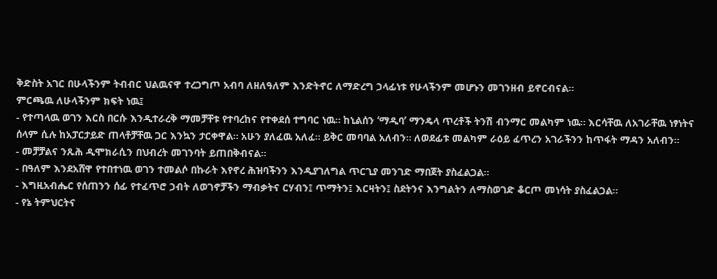ቅድስት አገር በሁላችንም ትብብር ህልዉናዋ ተረጋግጦ አብባ ለዘለዓለም እንድትኖር ለማድረግ ኃላፊነቱ የሁላችንም መሆኑን መገንዘብ ይኖርብናል።
ምርጫዉ ለሁላችንም ክፍት ነዉ፤
- የተጣላዉ ወገን እርስ በርሱ እንዲተራረቅ ማመቻቸቱ የተባረከና የተቀደሰ ተግባር ነዉ። ከኒልሰን ‘ማዲባ’ ማንዴላ ጥረቶች ትንሽ ብንማር መልካም ነዉ። እርሳቸዉ ለአገራቸዉ ነፃነትና ሰላም ሲሉ ከአፓርታይድ ጠላቶቻቸዉ ጋር እንኳን ታርቀዋል። አሁን ያለፈዉ አለፈ። ይቅር መባባል አለብን። ለወደፊቱ መልካም ራዕይ ፈጥረን አገራችንን ከጥፋት ማዳን አለብን።
- መቻቻልና ንጹሕ ዲሞክራሲን በህብረት መገንባት ይጠበቅብናል።
- በዓለም እንደአሸዋ የተበተነዉ ወገን ተመልሶ በኩራት እየኖረ ሕዝባችንን እንዲያገለግል ጥርጊያ መንገድ ማበጀት ያስፈልጋል።
- እግዚአብሔር የሰጠንን ሰፊ የተፈጥሮ ኃብት ለወገኖቻችን ማብቃትና ርሃብን፤ ጥማትን፤ እርዛትን፤ ስደትንና እንግልትን ለማስወገድ ቆርጦ መነሳት ያስፈልጋል።
- የኔ ትምህርትና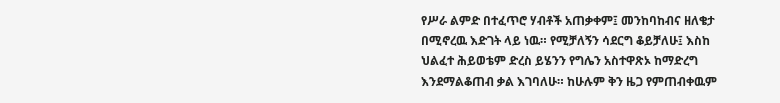የሥራ ልምድ በተፈጥሮ ሃብቶች አጠቃቀም፤ መንከባከብና ዘለቄታ በሚኖረዉ እድገት ላይ ነዉ። የሚቻለኝን ሳደርግ ቆይቻለሁ፤ እስከ ህልፈተ ሕይወቴም ድረስ ይሄንን የግሌን አስተዋጽኦ ከማድረግ እንደማልቆጠብ ቃል እገባለሁ። ከሁሉም ቅን ዜጋ የምጠብቀዉም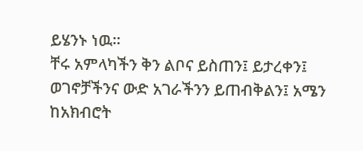ይሄንኑ ነዉ።
ቸሩ አምላካችን ቅን ልቦና ይስጠን፤ ይታረቀን፤ ወገኖቻችንና ውድ አገራችንን ይጠብቅልን፤ አሜን
ከአክብሮት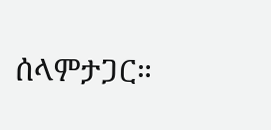ሰላምታጋር።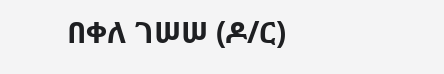በቀለ ገሠሠ (ዶ/ር)